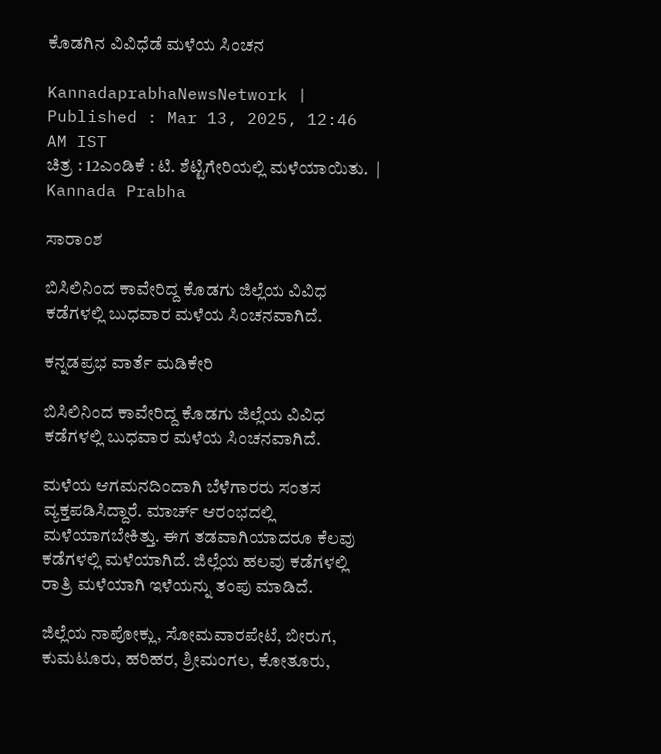ಕೊಡಗಿನ ವಿವಿಧೆಡೆ ಮಳೆಯ ಸಿಂಚನ

KannadaprabhaNewsNetwork |
Published : Mar 13, 2025, 12:46 AM IST
ಚಿತ್ರ : 12ಎಂಡಿಕೆ : ಟಿ. ಶೆಟ್ಟಿಗೇರಿಯಲ್ಲಿ ಮಳೆಯಾಯಿತು.  | Kannada Prabha

ಸಾರಾಂಶ

ಬಿಸಿಲಿನಿಂದ ಕಾವೇರಿದ್ದ ಕೊಡಗು ಜಿಲ್ಲೆಯ ವಿವಿಧ ಕಡೆಗಳಲ್ಲಿ ಬುಧವಾರ ಮಳೆಯ ಸಿಂಚನವಾಗಿದೆ.

ಕನ್ನಡಪ್ರಭ ವಾರ್ತೆ ಮಡಿಕೇರಿ

ಬಿಸಿಲಿನಿಂದ ಕಾವೇರಿದ್ದ ಕೊಡಗು ಜಿಲ್ಲೆಯ ವಿವಿಧ ಕಡೆಗಳಲ್ಲಿ ಬುಧವಾರ ಮಳೆಯ ಸಿಂಚನವಾಗಿದೆ.

ಮಳೆಯ ಆಗಮನದಿಂದಾಗಿ ಬೆಳೆಗಾರರು ಸಂತಸ ವ್ಯಕ್ತಪಡಿಸಿದ್ದಾರೆ. ಮಾರ್ಚ್ ಆರಂಭದಲ್ಲಿ ಮಳೆಯಾಗಬೇಕಿತ್ತು. ಈಗ ತಡವಾಗಿಯಾದರೂ ಕೆಲವು ಕಡೆಗಳಲ್ಲಿ ಮಳೆಯಾಗಿದೆ. ಜಿಲ್ಲೆಯ ಹಲವು ಕಡೆಗಳಲ್ಲಿ ರಾತ್ರಿ ಮಳೆಯಾಗಿ ಇಳೆಯನ್ನು ತಂಪು ಮಾಡಿದೆ.

ಜಿಲ್ಲೆಯ ನಾಪೋಕ್ಲು, ಸೋಮವಾರಪೇಟೆ, ಬೀರುಗ, ಕುಮಟೂರು, ಹರಿಹರ, ಶ್ರೀಮಂಗಲ, ಕೋತೂರು,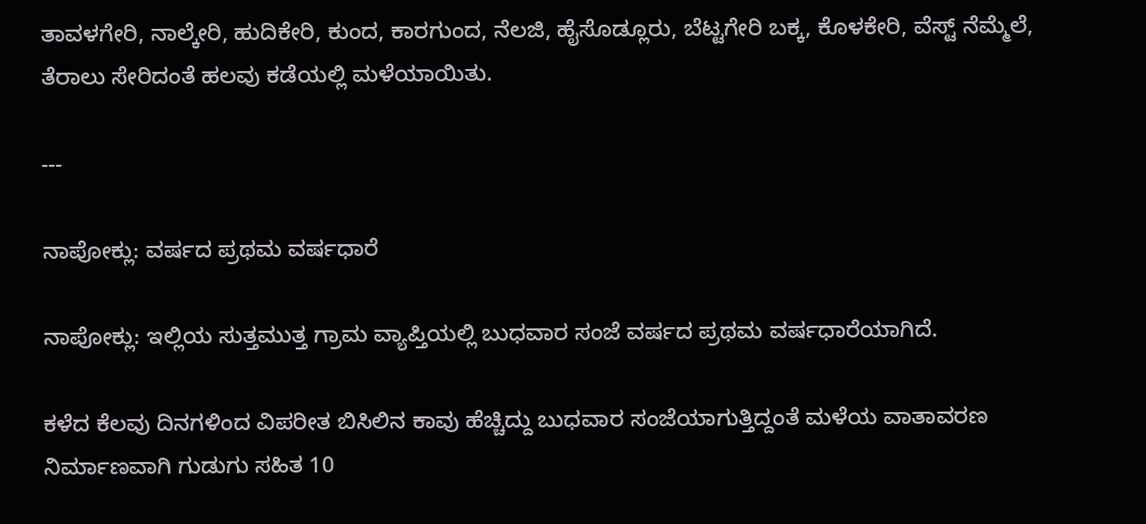ತಾವಳಗೇರಿ, ನಾಲ್ಕೇರಿ, ಹುದಿಕೇರಿ, ಕುಂದ, ಕಾರಗುಂದ, ನೆಲಜಿ, ಹೈಸೊಡ್ಲೂರು, ಬೆಟ್ಟಗೇರಿ ಬಕ್ಕ, ಕೊಳಕೇರಿ, ವೆಸ್ಟ್ ನೆಮ್ಮೆಲೆ, ತೆರಾಲು ಸೇರಿದಂತೆ ಹಲವು ಕಡೆಯಲ್ಲಿ ಮಳೆಯಾಯಿತು.

---

ನಾಪೋಕ್ಲು: ವರ್ಷದ ಪ್ರಥಮ ವರ್ಷಧಾರೆ

ನಾಪೋಕ್ಲು: ಇಲ್ಲಿಯ ಸುತ್ತಮುತ್ತ ಗ್ರಾಮ ವ್ಯಾಪ್ತಿಯಲ್ಲಿ ಬುಧವಾರ ಸಂಜೆ ವರ್ಷದ ಪ್ರಥಮ ವರ್ಷಧಾರೆಯಾಗಿದೆ.

ಕಳೆದ ಕೆಲವು ದಿನಗಳಿಂದ ವಿಪರೀತ ಬಿಸಿಲಿನ ಕಾವು ಹೆಚ್ಚಿದ್ದು ಬುಧವಾರ ಸಂಜೆಯಾಗುತ್ತಿದ್ದಂತೆ ಮಳೆಯ ವಾತಾವರಣ ನಿರ್ಮಾಣವಾಗಿ ಗುಡುಗು ಸಹಿತ 10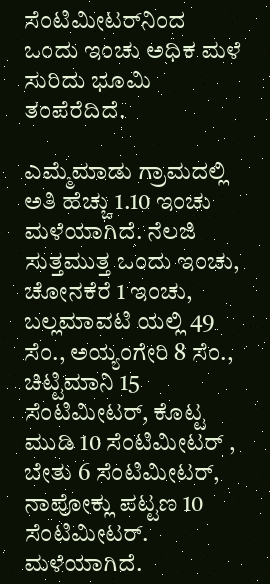ಸೆಂಟಿಮೀಟರ್‌ನಿಂದ ಒಂದು ಇಂಚು ಅಧಿಕ ಮಳೆ ಸುರಿದು ಭೂಮಿ ತಂಪೆರೆದಿದೆ.

ಎಮ್ಮೆಮಾಡು ಗ್ರಾಮದಲ್ಲಿ ಅತಿ ಹೆಚ್ಚು 1.10 ಇಂಚು ಮಳೆಯಾಗಿದೆ. ನೆಲಜಿ ಸುತ್ತಮುತ್ತ ಒಂದು ಇಂಚು, ಚೋನಕೆರೆ 1 ಇಂಚು, ಬಲ್ಲಮಾವಟಿ ಯಲ್ಲಿ 49 ಸೆಂ., ಅಯ್ಯಂಗೇರಿ 8 ಸೆಂ., ಚಿಟ್ಟಿಮಾನಿ 15 ಸೆಂಟಿಮೀಟರ್‌, ಕೊಟ್ಟ ಮುಡಿ 10 ಸೆಂಟಿಮೀಟರ್‌ , ಬೇತು 6 ಸೆಂಟಿಮೀಟರ್‌, ನಾಪೋಕ್ಲು ಪಟ್ಟಣ 10 ಸೆಂಟಿಮೀಟರ್‌. ಮಳೆಯಾಗಿದೆ.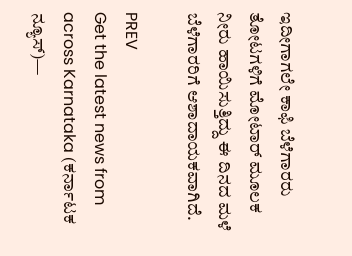ಇದೀಗಾಗಲೇ ಕಾಫಿ ಬೆಳೆಗಾರರು ತೋಟಗಳಿಗೆ ಮೋಟಾರ್ ಮೂಲಕ ನೀರು ಹಾಯಿಸುತ್ತಿದ್ದು ಈ ದಿನದ ಮಳೆ ಬೆಳೆಗಾರರಿಗೆ ಆಶಾದಾಯಕವಾಗಿದೆ.

PREV
Get the latest news from across Karnataka (ಕರ್ನಾಟಕ ನ್ಯೂಸ್)—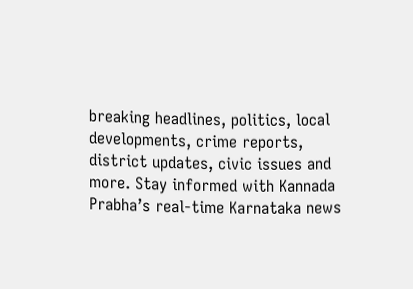breaking headlines, politics, local developments, crime reports, district updates, civic issues and more. Stay informed with Kannada Prabha’s real‑time Karnataka news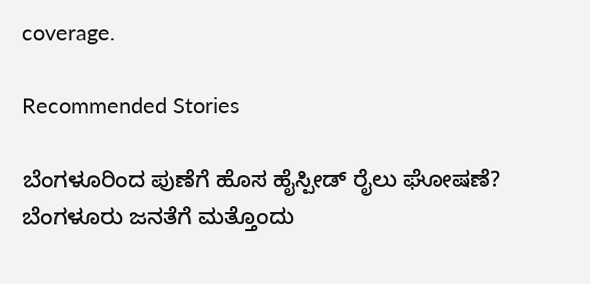coverage.

Recommended Stories

ಬೆಂಗಳೂರಿಂದ ಪುಣೆಗೆ ಹೊಸ ಹೈಸ್ಪೀಡ್‌ ರೈಲು ಘೋಷಣೆ?
ಬೆಂಗಳೂರು ಜನತೆಗೆ ಮತ್ತೊಂದು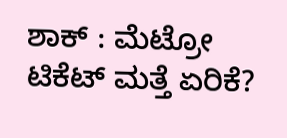ಶಾಕ್ : ಮೆಟ್ರೋ ಟಿಕೆಟ್‌ ಮತ್ತೆ ಏರಿಕೆ?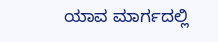ಯಾವ ಮಾರ್ಗದಲ್ಲಿ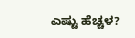ಎಷ್ಟು ಹೆಚ್ಚಳ?